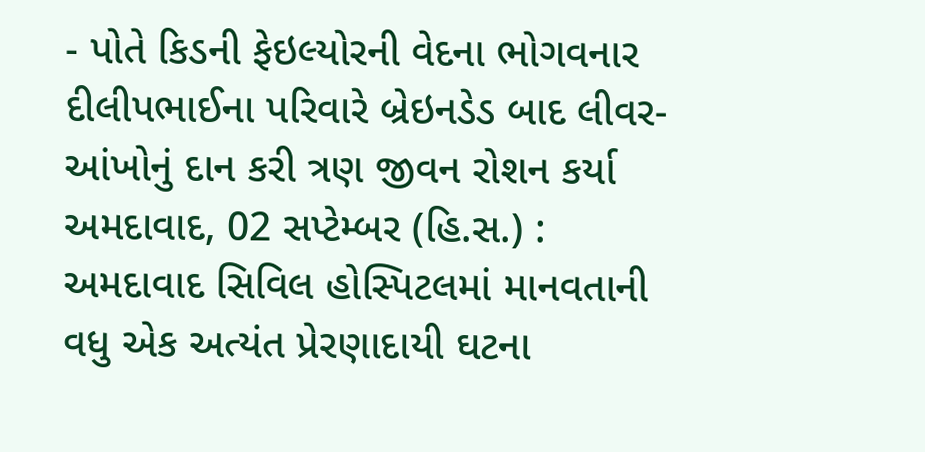- પોતે કિડની ફેઇલ્યોરની વેદના ભોગવનાર દીલીપભાઈના પરિવારે બ્રેઇનડેડ બાદ લીવર-આંખોનું દાન કરી ત્રણ જીવન રોશન કર્યા
અમદાવાદ, 02 સપ્ટેમ્બર (હિ.સ.) : અમદાવાદ સિવિલ હોસ્પિટલમાં માનવતાની વધુ એક અત્યંત પ્રેરણાદાયી ઘટના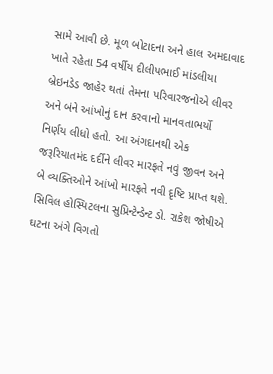સામે આવી છે. મૂળ બોટાદના અને હાલ અમદાવાદ ખાતે રહેતા 54 વર્ષીય દીલીપભાઈ માંડલીયા બ્રેઇનડેડ જાહેર થતાં તેમના પરિવારજનોએ લીવર અને બંને આંખોનું દાન કરવાનો માનવતાભર્યો નિર્ણય લીધો હતો. આ અંગદાનથી એક જરૂરિયાતમંદ દર્દીને લીવર મારફતે નવું જીવન અને બે વ્યક્તિઓને આંખો મારફતે નવી દૃષ્ટિ પ્રાપ્ત થશે.
સિવિલ હોસ્પિટલના સુપ્રિન્ટેન્ડેન્ટ ડો. રાકેશ જોષીએ ઘટના અંગે વિગતો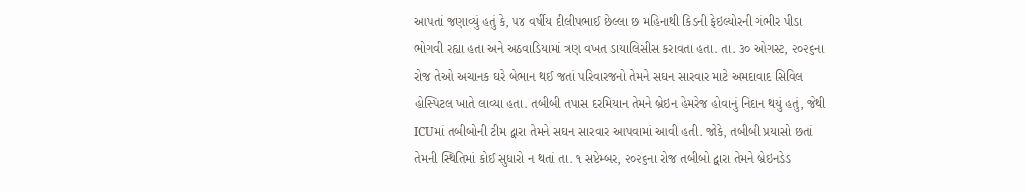આપતાં જણાવ્યું હતું કે, ૫૪ વર્ષીય દીલીપભાઈ છેલ્લા છ મહિનાથી કિડની ફેઇલ્યોરની ગંભીર પીડા ભોગવી રહ્યા હતા અને અઠવાડિયામાં ત્રણ વખત ડાયાલિસીસ કરાવતા હતા. તા. ૩૦ ઓગસ્ટ, ૨૦૨૬ના રોજ તેઓ અચાનક ઘરે બેભાન થઈ જતાં પરિવારજનો તેમને સઘન સારવાર માટે અમદાવાદ સિવિલ હોસ્પિટલ ખાતે લાવ્યા હતા. તબીબી તપાસ દરમિયાન તેમને બ્રેઇન હેમરેજ હોવાનું નિદાન થયું હતું, જેથી ICUમાં તબીબોની ટીમ દ્વારા તેમને સઘન સારવાર આપવામાં આવી હતી. જોકે, તબીબી પ્રયાસો છતાં તેમની સ્થિતિમાં કોઈ સુધારો ન થતાં તા. ૧ સપ્ટેમ્બર, ૨૦૨૬ના રોજ તબીબો દ્વારા તેમને બ્રેઇનડેડ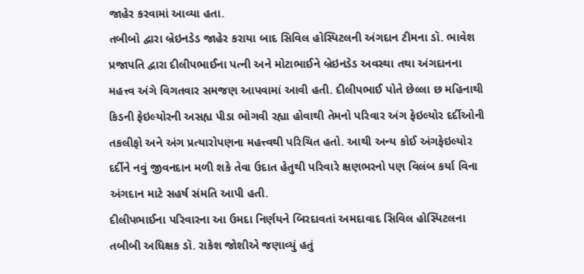જાહેર કરવામાં આવ્યા હતા.
તબીબો દ્વારા બ્રેઇનડેડ જાહેર કરાયા બાદ સિવિલ હોસ્પિટલની અંગદાન ટીમના ડૉ. ભાવેશ પ્રજાપતિ દ્વારા દીલીપભાઈના પત્ની અને મોટાભાઈને બ્રેઇનડેડ અવસ્થા તથા અંગદાનના મહત્ત્વ અંગે વિગતવાર સમજણ આપવામાં આવી હતી. દીલીપભાઈ પોતે છેલ્લા છ મહિનાથી કિડની ફેઇલ્યોરની અસહ્ય પીડા ભોગવી રહ્યા હોવાથી તેમનો પરિવાર અંગ ફેઇલ્યોર દર્દીઓની તકલીફો અને અંગ પ્રત્યારોપણના મહત્ત્વથી પરિચિત હતો. આથી અન્ય કોઈ અંગફેઇલ્યોર દર્દીને નવું જીવનદાન મળી શકે તેવા ઉદાત હેતુથી પરિવારે ક્ષણભરનો પણ વિલંબ કર્યા વિના અંગદાન માટે સહર્ષ સંમતિ આપી હતી.
દીલીપભાઈના પરિવારના આ ઉમદા નિર્ણયને બિરદાવતાં અમદાવાદ સિવિલ હોસ્પિટલના તબીબી અધિક્ષક ડૉ. રાકેશ જોશીએ જણાવ્યું હતું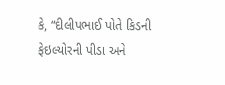કે, “દીલીપભાઈ પોતે કિડની ફેઇલ્યોરની પીડા અને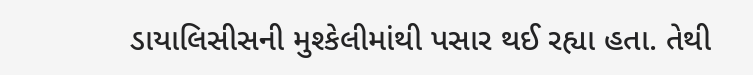ડાયાલિસીસની મુશ્કેલીમાંથી પસાર થઈ રહ્યા હતા. તેથી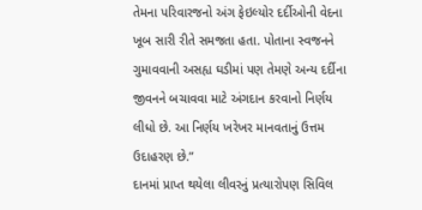તેમના પરિવારજનો અંગ ફેઇલ્યોર દર્દીઓની વેદના ખૂબ સારી રીતે સમજતા હતા. પોતાના સ્વજનને ગુમાવવાની અસહ્ય ઘડીમાં પણ તેમણે અન્ય દર્દીના જીવનને બચાવવા માટે અંગદાન કરવાનો નિર્ણય લીધો છે. આ નિર્ણય ખરેખર માનવતાનું ઉત્તમ ઉદાહરણ છે.”
દાનમાં પ્રાપ્ત થયેલા લીવરનું પ્રત્યારોપણ સિવિલ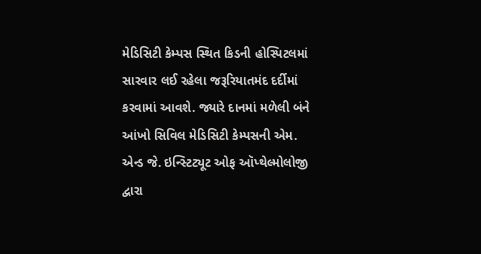મેડિસિટી કેમ્પસ સ્થિત કિડની હોસ્પિટલમાં સારવાર લઈ રહેલા જરૂરિયાતમંદ દર્દીમાં કરવામાં આવશે. જ્યારે દાનમાં મળેલી બંને આંખો સિવિલ મેડિસિટી કેમ્પસની એમ. એન્ડ જે. ઇન્સ્ટિટ્યૂટ ઓફ ઑપ્થેલ્મોલોજી દ્વારા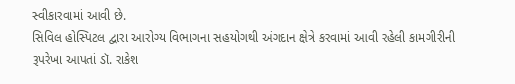સ્વીકારવામાં આવી છે.
સિવિલ હોસ્પિટલ દ્વારા આરોગ્ય વિભાગના સહયોગથી અંગદાન ક્ષેત્રે કરવામાં આવી રહેલી કામગીરીની રૂપરેખા આપતાં ડૉ. રાકેશ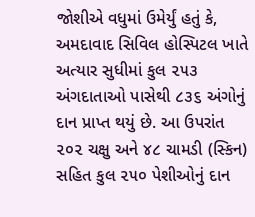જોશીએ વધુમાં ઉમેર્યું હતું કે, અમદાવાદ સિવિલ હોસ્પિટલ ખાતે અત્યાર સુધીમાં કુલ ૨૫૩ અંગદાતાઓ પાસેથી ૮૩૬ અંગોનું દાન પ્રાપ્ત થયું છે. આ ઉપરાંત ૨૦૨ ચક્ષુ અને ૪૮ ચામડી (સ્કિન) સહિત કુલ ૨૫૦ પેશીઓનું દાન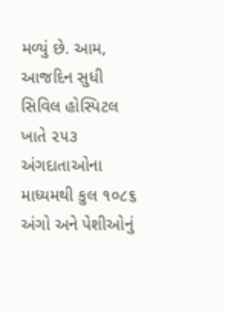મળ્યું છે. આમ, આજદિન સુધી સિવિલ હોસ્પિટલ ખાતે ૨૫૩ અંગદાતાઓના માધ્યમથી કુલ ૧૦૮૬ અંગો અને પેશીઓનું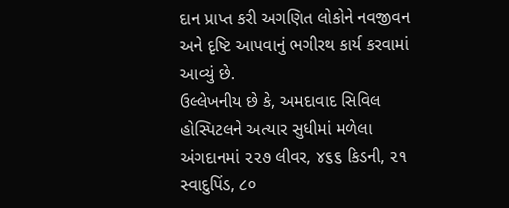દાન પ્રાપ્ત કરી અગણિત લોકોને નવજીવન અને દૃષ્ટિ આપવાનું ભગીરથ કાર્ય કરવામાં આવ્યું છે.
ઉલ્લેખનીય છે કે, અમદાવાદ સિવિલ હોસ્પિટલને અત્યાર સુધીમાં મળેલા અંગદાનમાં ૨૨૭ લીવર, ૪૬૬ કિડની, ૨૧ સ્વાદુપિંડ, ૮૦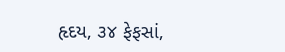હૃદય, ૩૪ ફેફસાં,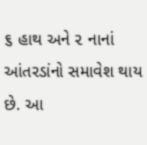૬ હાથ અને ૨ નાનાં આંતરડાંનો સમાવેશ થાય છે. આ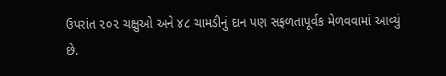ઉપરાંત ૨૦૨ ચક્ષુઓ અને ૪૮ ચામડીનું દાન પણ સફળતાપૂર્વક મેળવવામાં આવ્યું છે.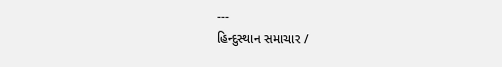---
હિન્દુસ્થાન સમાચાર /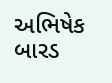અભિષેક બારડ